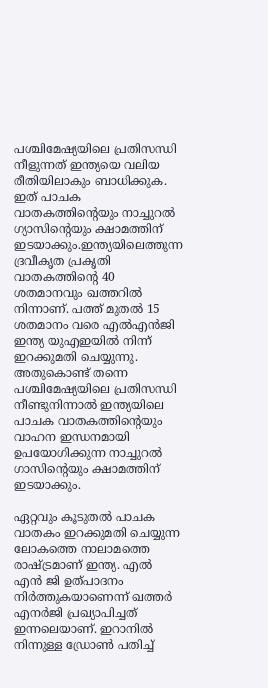പശ്ചിമേഷ്യയിലെ പ്രതിസന്ധി നീളുന്നത് ഇന്ത്യയെ വലിയ രീതിയിലാകും ബാധിക്കുക. ഇത് പാചക വാതകത്തിന്റെയും നാച്ചുറല്‍ ഗ്യാസിന്റെയും ക്ഷാമത്തിന് ഇടയാക്കും.ഇന്ത്യയിലെത്തുന്ന ദ്രവീകൃത പ്രകൃതി വാതകത്തിന്റെ 40 ശതമാനവും ഖത്തറില്‍ നിന്നാണ്. പത്ത്‌ മുതല്‍ 15 ശതമാനം വരെ എല്‍എൻജി ഇന്ത്യ യുഎഇയില്‍ നിന്ന് ഇറക്കുമതി ചെയ്യുന്നു. അതുകൊണ്ട് തന്നെ പശ്ചിമേഷ്യയിലെ പ്രതിസന്ധി നീണ്ടുനിന്നാല്‍ ഇന്ത്യയിലെ പാചക വാതകത്തിന്റെയും വാഹന ഇന്ധനമായി ഉപയോഗിക്കുന്ന നാച്ചുറല്‍ ഗാസിന്റെയും ക്ഷാമത്തിന് ഇടയാക്കും.

ഏറ്റവും കൂടുതല്‍ പാചക വാതകം ഇറക്കുമതി ചെയ്യുന്ന ലോകത്തെ നാലാമത്തെ രാഷ്ട്രമാണ് ഇന്ത്യ. എല്‍ എൻ ജി ഉത്പാദനം നിർത്തുകയാണെന്ന് ഖത്തർ എനർജി പ്രഖ്യാപിച്ചത് ഇന്നലെയാണ്. ഇറാനില്‍ നിന്നുള്ള ഡ്രോണ്‍ പതിച്ച്‌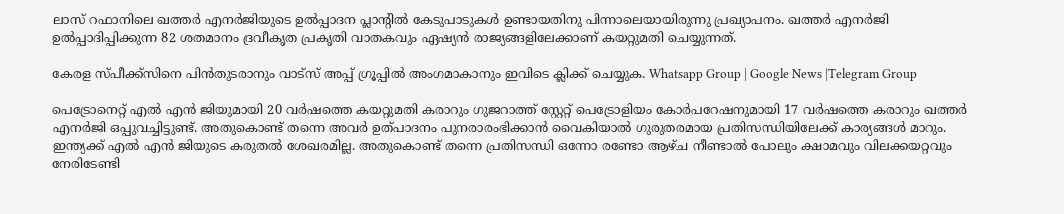ലാസ് റഫാനിലെ ഖത്തർ എനർജിയുടെ ഉല്‍പ്പാദന പ്ലാന്റില്‍ കേടുപാടുകള്‍ ഉണ്ടായതിനു പിന്നാലെയായിരുന്നു പ്രഖ്യാപനം. ഖത്തർ എനർജി ഉല്‍പ്പാദിപ്പിക്കുന്ന 82 ശതമാനം ദ്രവീകൃത പ്രകൃതി വാതകവും ഏഷ്യൻ രാജ്യങ്ങളിലേക്കാണ് കയറ്റുമതി ചെയ്യുന്നത്.

കേരള സ്പീക്ക്സിനെ പിൻതുടരാനും വാട്സ് അപ്പ് ഗ്രൂപ്പിൽ അംഗമാകാനും ഇവിടെ ക്ലിക്ക് ചെയ്യുക. Whatsapp Group | Google News |Telegram Group

പെട്രോനെറ്റ് എല്‍ എൻ ജിയുമായി 20 വർഷത്തെ കയറ്റുമതി കരാറും ഗുജറാത്ത് സ്റ്റേറ്റ് പെട്രോളിയം കോർപറേഷനുമായി 17 വർഷത്തെ കരാറും ഖത്തർ എനർജി ഒപ്പുവച്ചിട്ടുണ്ട്. അതുകൊണ്ട് തന്നെ അവർ ഉത്പാദനം പുനരാരംഭിക്കാൻ വൈകിയാല്‍ ഗുരുതരമായ പ്രതിസന്ധിയിലേക്ക് കാര്യങ്ങള്‍ മാറും. ഇന്ത്യക്ക് എല്‍ എൻ ജിയുടെ കരുതല്‍ ശേഖരമില്ല. അതുകൊണ്ട് തന്നെ പ്രതിസന്ധി ഒന്നോ രണ്ടോ ആഴ്ച നീണ്ടാല്‍ പോലും ക്ഷാമവും വിലക്കയറ്റവും നേരിടേണ്ടി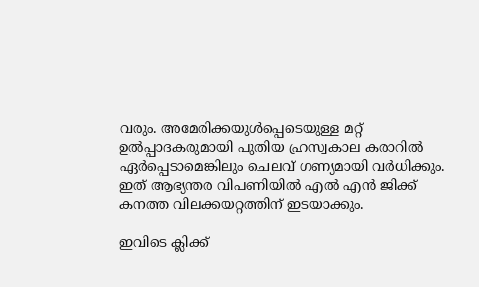വരും. അമേരിക്കയുള്‍പ്പെടെയുള്ള മറ്റ് ഉല്‍പ്പാദകരുമായി പുതിയ ഹ്രസ്വകാല കരാറില്‍ ഏർപ്പെടാമെങ്കിലും ചെലവ് ഗണ്യമായി വർധിക്കും. ഇത് ആഭ്യന്തര വിപണിയില്‍ എല്‍ എൻ ജിക്ക് കനത്ത വിലക്കയറ്റത്തിന് ഇടയാക്കും.

ഇവിടെ ക്ലിക്ക്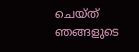ചെയ്ത് ഞങ്ങളുടെ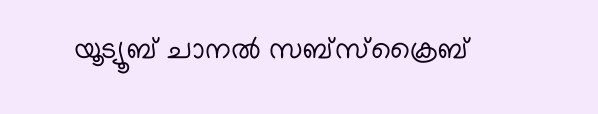യൂട്യൂബ് ചാനൽ സബ്സ്ക്രൈബ്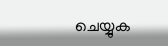ചെയ്യുക